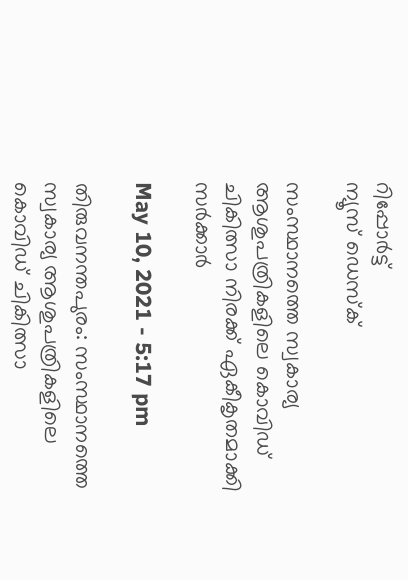റിപ്പോര്‍ട്ട്
ന്യൂസ് ഡെസ്ക്

സംസ്ഥാനത്തെ സ്വകാര്യ ആശുപത്രികളിലെ കൊവിഡ് ചികിത്സാ നിരക്ക് ഏകീകൃതമാക്കി സര്‍ക്കാര്‍

May 10, 2021 - 5:17 pm

തിരുവനന്തപുരം: സംസ്ഥാനത്തെ സ്വകാര്യ ആശുപത്രികളിലെ കൊവിഡ് ചികിത്സാ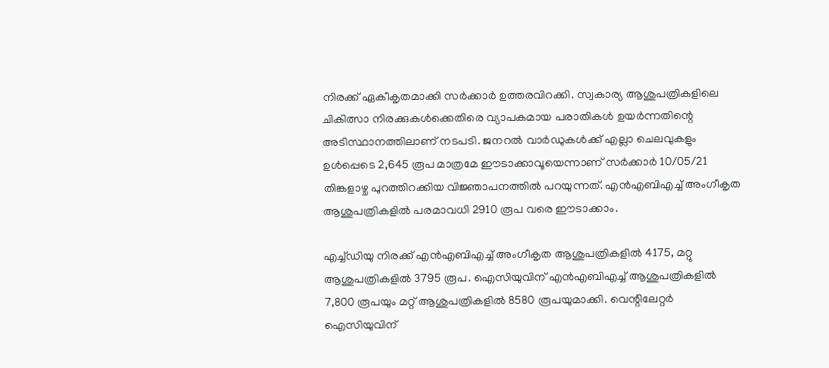നിരക്ക് ഏകീകൃതമാക്കി സര്‍ക്കാര്‍ ഉത്തരവിറക്കി. സ്വകാര്യ ആശുപത്രികളിലെ ചികിത്സാ നിരക്കുകള്‍ക്കെതിരെ വ്യാപകമായ പരാതികള്‍ ഉയര്‍ന്നതിന്റെ അടിസ്ഥാനത്തിലാണ് നടപടി. ജനറല്‍ വാര്‍ഡുകള്‍ക്ക് എല്ലാ ചെലവുകളും ഉള്‍പ്പെടെ 2,645 രൂപ മാത്രമേ ഈടാക്കാവൂയെന്നാണ് സര്‍ക്കാര്‍ 10/05/21 തിങ്കളാഴ്ച പുറത്തിറക്കിയ വിജ്ഞാപനത്തില്‍ പറയുന്നത്. എന്‍എബിഎച്ച് അംഗീകൃത ആശുപത്രികളില്‍ പരമാവധി 2910 രൂപ വരെ ഈടാക്കാം.

എച്ച്ഡിയു നിരക്ക് എന്‍എബിഎച്ച് അംഗീകൃത ആശുപത്രികളില്‍ 4175, മറ്റു ആശുപത്രികളില്‍ 3795 രൂപ. ഐസിയുവിന് എന്‍എബിഎച്ച് ആശുപത്രികളില്‍ 7,800 രൂപയും മറ്റ് ആശുപത്രികളില്‍ 8580 രൂപയുമാക്കി. വെന്റിലേറ്റര്‍ ഐസിയുവിന്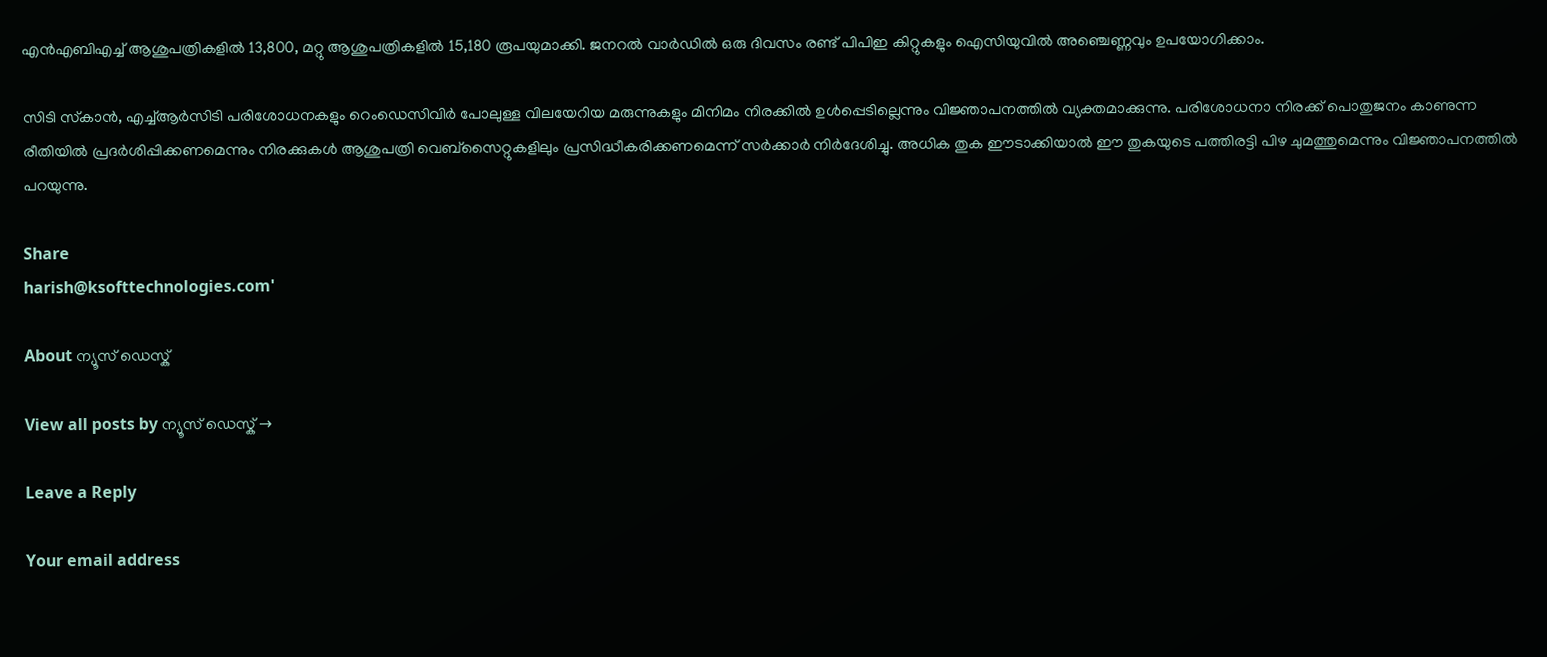എന്‍എബിഎച്ച് ആശുപത്രികളില്‍ 13,800, മറ്റു ആശുപത്രികളില്‍ 15,180 രൂപയുമാക്കി. ജനറല്‍ വാര്‍ഡില്‍ ഒരു ദിവസം രണ്ട് പിപിഇ കിറ്റുകളും ഐസിയുവില്‍ അഞ്ചെണ്ണവും ഉപയോഗിക്കാം.

സിടി സ്‌കാന്‍, എച്ച്ആര്‍സിടി പരിശോധനകളും റെംഡെസിവിര്‍ പോലുള്ള വിലയേറിയ മരുന്നുകളും മിനിമം നിരക്കില്‍ ഉള്‍പ്പെടില്ലെന്നും വിജ്ഞാപനത്തില്‍ വ്യക്തമാക്കുന്നു. പരിശോധനാ നിരക്ക് പൊതുജനം കാണുന്ന രീതിയില്‍ പ്രദര്‍ശിപ്പിക്കണമെന്നും നിരക്കുകള്‍ ആശുപത്രി വെബ്‌സൈറ്റുകളിലും പ്രസിദ്ധീകരിക്കണമെന്ന് സര്‍ക്കാര്‍ നിര്‍ദേശിച്ചു. അധിക തുക ഈടാക്കിയാല്‍ ഈ തുകയുടെ പത്തിരട്ടി പിഴ ചുമത്തുമെന്നും വിജ്ഞാപനത്തില്‍ പറയുന്നു.

Share
harish@ksofttechnologies.com'

About ന്യൂസ് ഡെസ്ക്

View all posts by ന്യൂസ് ഡെസ്ക് →

Leave a Reply

Your email address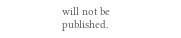will not be published.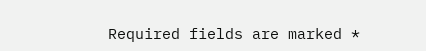Required fields are marked *